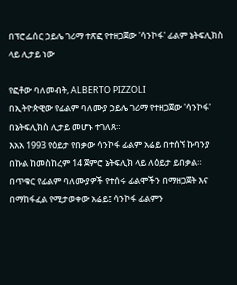በፕሮፌሰር ኃይሌ ገሪማ ተጽፎ የተዘጋጀው 'ሳንኮፋ' ፊልም ኔትፍሊክስ ላይ ሊታይ ነው

የፎቶው ባለመብት, ALBERTO PIZZOLI
በኢትዮጵዊው የፊልም ባለሙያ ኃይሌ ገሪማ የተዘጋጀው 'ሳንኮፋ' በኔትፍሊክስ ሊታይ መሆኑ ተገለጸ።
እአአ 1993 የዕይታ የበቃው ሳንኮፋ ፊልም አሬይ በተሰኘ ኩባንያ በኩል ከመስከረም 14 ጀምሮ ኔትፍሊክ ላይ ለዕይታ ይበቃል።
በጥቁር የፊልም ባለሙያዎች የተሰሩ ፊልሞችን በማዘጋጀት እና በማከፋፈል የሚታወቀው አሬይ፤ ሳንኮፋ ፊልምን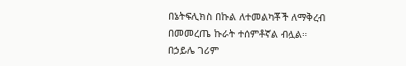በኔትፍሊክስ በኩል ለተመልካቾች ለማቅረብ በመመረጤ ኩራት ተሰምቶኛል ብሏል።
በኃይሌ ገሪም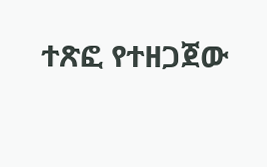ተጽፎ የተዘጋጀው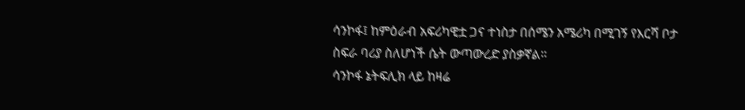ሳንኮፋ፤ ከምዕራብ አፍሪካዊቷ ጋና ተነስታ በሰሜን አሜሪካ በሚገኝ የእርሻ ቦታ ስፍራ ባሪያ ስለሆነች ሴት ውጣውረድ ያስቃኛል።
ሳንኮፋ ኔትፍሊክ ላይ ከዛሬ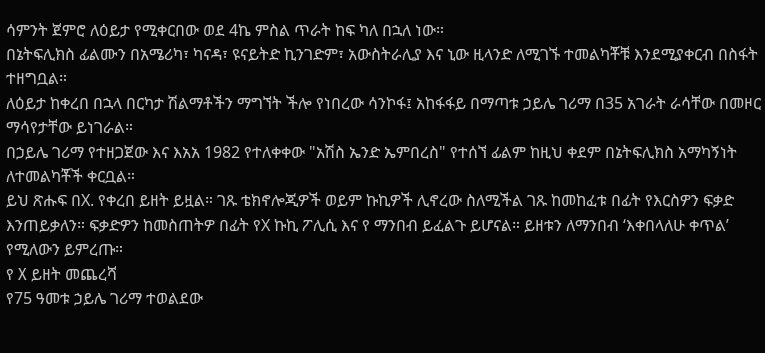ሳምንት ጀምሮ ለዕይታ የሚቀርበው ወደ 4ኬ ምስል ጥራት ከፍ ካለ በኋለ ነው።
በኔትፍሊክስ ፊልሙን በአሜሪካ፣ ካናዳ፣ ዩናይትድ ኪንገድም፣ አውስትራሊያ እና ኒው ዚላንድ ለሚገኙ ተመልካቾቹ እንደሚያቀርብ በስፋት ተዘግቧል።
ለዕይታ ከቀረበ በኋላ በርካታ ሽልማቶችን ማግኘት ችሎ የነበረው ሳንኮፋ፤ አከፋፋይ በማጣቱ ኃይሌ ገሪማ በ35 አገራት ራሳቸው በመዞር ማሳየታቸው ይነገራል።
በኃይሌ ገሪማ የተዘጋጀው እና እአአ 1982 የተለቀቀው "አሽስ ኤንድ ኤምበረስ" የተሰኘ ፊልም ከዚህ ቀደም በኔትፍሊክስ አማካኝነት ለተመልካቾች ቀርቧል።
ይህ ጽሑፍ በX. የቀረበ ይዘት ይዟል። ገጹ ቴክኖሎጂዎች ወይም ኩኪዎች ሊኖረው ስለሚችል ገጹ ከመከፈቱ በፊት የእርስዎን ፍቃድ እንጠይቃለን። ፍቃድዎን ከመስጠትዎ በፊት የX ኩኪ ፖሊሲ እና የ ማንበብ ይፈልጉ ይሆናል። ይዘቱን ለማንበብ ‘እቀበላለሁ ቀጥል’ የሚለውን ይምረጡ።
የ X ይዘት መጨረሻ
የ75 ዓመቱ ኃይሌ ገሪማ ተወልደው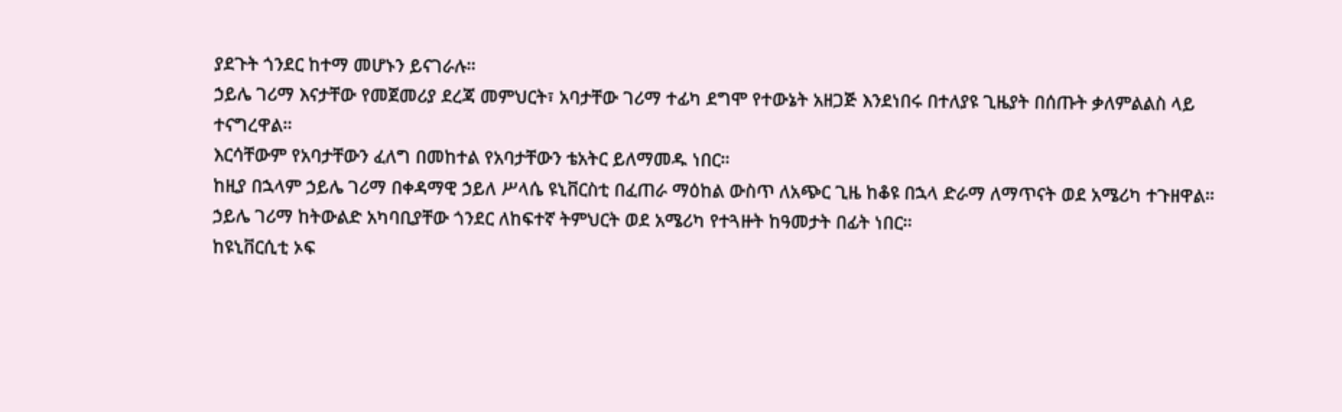ያደጉት ጎንደር ከተማ መሆኑን ይናገራሉ።
ኃይሌ ገሪማ እናታቸው የመጀመሪያ ደረጃ መምህርት፣ አባታቸው ገሪማ ተፊካ ደግሞ የተውኔት አዘጋጅ እንደነበሩ በተለያዩ ጊዜያት በሰጡት ቃለምልልስ ላይ ተናግረዋል።
እርሳቸውም የአባታቸውን ፈለግ በመከተል የአባታቸውን ቴአትር ይለማመዱ ነበር።
ከዚያ በኋላም ኃይሌ ገሪማ በቀዳማዊ ኃይለ ሥላሴ ዩኒቨርስቲ በፈጠራ ማዕከል ውስጥ ለአጭር ጊዜ ከቆዩ በኋላ ድራማ ለማጥናት ወደ አሜሪካ ተጉዘዋል።
ኃይሌ ገሪማ ከትውልድ አካባቢያቸው ጎንደር ለከፍተኛ ትምህርት ወደ አሜሪካ የተጓዙት ከዓመታት በፊት ነበር።
ከዩኒቨርሲቲ ኦፍ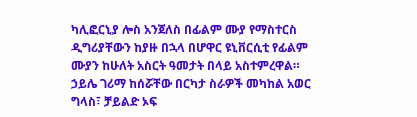ካሊፎርኒያ ሎስ አንጀለስ በፊልም ሙያ የማስተርስ ዲግሪያቸውን ከያዙ በኋላ በሆዋር ዩኒቨርሲቲ የፊልም ሙያን ከሁለት አስርት ዓመታት በላይ አስተምረዋል።
ኃይሌ ገሪማ ከሰሯቸው በርካታ ስራዎች መካከል አወር ግላስ፣ ቻይልድ ኦፍ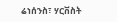ሬነሰንስ፣ ሃርቨስት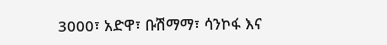3000፣ አድዋ፣ ቡሽማማ፣ ሳንኮፋ እና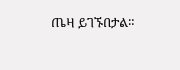ጤዛ ይገኙበታል።